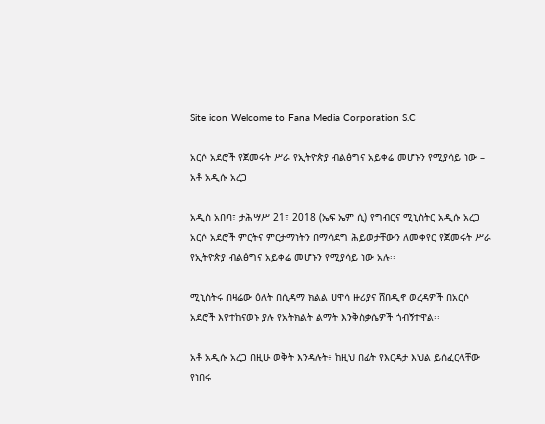Site icon Welcome to Fana Media Corporation S.C

አርሶ አደሮች የጀመሩት ሥራ የኢትዮጵያ ብልፅግና አይቀሬ መሆኑን የሚያሳይ ነው – አቶ አዲሱ አረጋ

አዲስ አበባ፣ ታሕሣሥ 21፣ 2018 (ኤፍ ኤም ሲ) የግብርና ሚኒስትር አዲሱ አረጋ አርሶ አደሮች ምርትና ምርታማነትን በማሳደግ ሕይወታቸውን ለመቀየር የጀመሩት ሥራ የኢትዮጵያ ብልፅግና አይቀሬ መሆኑን የሚያሳይ ነው አሉ፡፡

ሚኒስትሩ በዛሬው ዕለት በሲዳማ ክልል ሀዋሳ ዙሪያና ሸበዲኖ ወረዳዎች በአርሶ አደሮች እየተከናወኑ ያሉ የአትክልት ልማት እንቅስቃሴዎች ጎብኝተዋል፡፡

አቶ አዲሱ አረጋ በዚሁ ወቅት እንዳሉት፥ ከዚህ በፊት የእርዳታ እህል ይሰፈርላቸው የነበሩ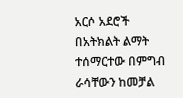አርሶ አደሮች በአትክልት ልማት ተሰማርተው በምግብ ራሳቸውን ከመቻል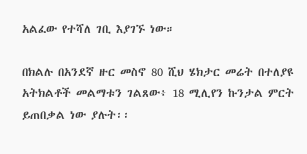አልፈው የተሻለ ገቢ እያገኙ ነው።

በክልሉ በአንደኛ ዙር መስኖ 80 ሺህ ሄክታር መሬት በተለያዩ አትክልቶች መልማቱን ገልጸው፥ 18 ሚሊየን ኩንታል ምርት ይጠበቃል ነው ያሉት፡፡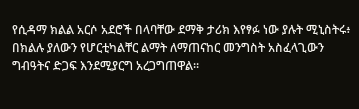የሲዳማ ክልል አርሶ አደሮች በላባቸው ደማቅ ታሪክ እየፃፉ ነው ያሉት ሚኒስትሩ፥ በክልሉ ያለውን የሆርቲካልቸር ልማት ለማጠናከር መንግስት አስፈላጊውን ግብዓትና ድጋፍ እንደሚያርግ አረጋግጠዋል፡፡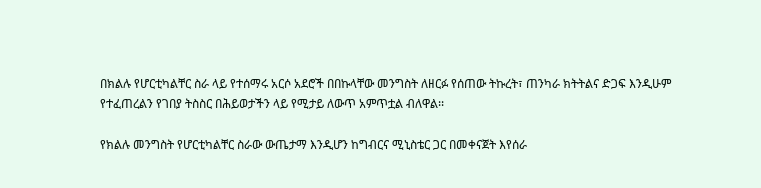በክልሉ የሆርቲካልቸር ስራ ላይ የተሰማሩ አርሶ አደሮች በበኩላቸው መንግስት ለዘርፉ የሰጠው ትኩረት፣ ጠንካራ ክትትልና ድጋፍ እንዲሁም የተፈጠረልን የገበያ ትስስር በሕይወታችን ላይ የሚታይ ለውጥ አምጥቷል ብለዋል፡፡

የክልሉ መንግስት የሆርቲካልቸር ስራው ውጤታማ እንዲሆን ከግብርና ሚኒስቴር ጋር በመቀናጀት እየሰራ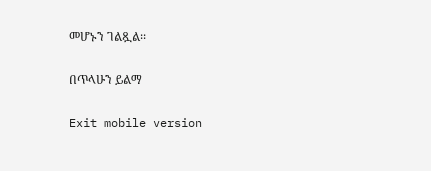መሆኑን ገልጿል፡፡

በጥላሁን ይልማ

Exit mobile version